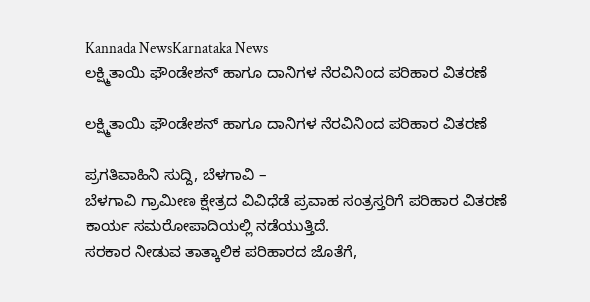Kannada NewsKarnataka News
ಲಕ್ಷ್ಮಿತಾಯಿ ಫೌಂಡೇಶನ್ ಹಾಗೂ ದಾನಿಗಳ ನೆರವಿನಿಂದ ಪರಿಹಾರ ವಿತರಣೆ

ಲಕ್ಷ್ಮಿತಾಯಿ ಫೌಂಡೇಶನ್ ಹಾಗೂ ದಾನಿಗಳ ನೆರವಿನಿಂದ ಪರಿಹಾರ ವಿತರಣೆ

ಪ್ರಗತಿವಾಹಿನಿ ಸುದ್ದಿ, ಬೆಳಗಾವಿ –
ಬೆಳಗಾವಿ ಗ್ರಾಮೀಣ ಕ್ಷೇತ್ರದ ವಿವಿಧೆಡೆ ಪ್ರವಾಹ ಸಂತ್ರಸ್ತರಿಗೆ ಪರಿಹಾರ ವಿತರಣೆ ಕಾರ್ಯ ಸಮರೋಪಾದಿಯಲ್ಲಿ ನಡೆಯುತ್ತಿದೆ.
ಸರಕಾರ ನೀಡುವ ತಾತ್ಕಾಲಿಕ ಪರಿಹಾರದ ಜೊತೆಗೆ,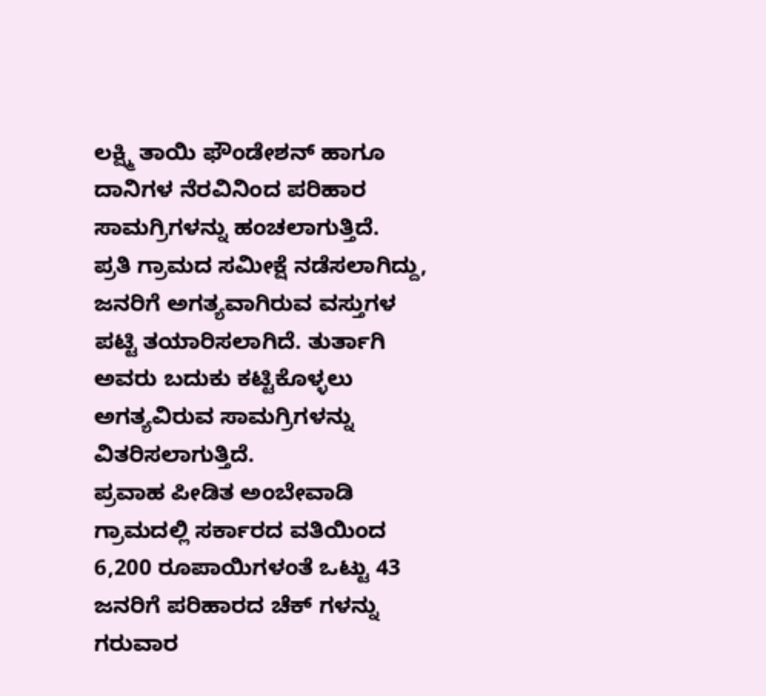ಲಕ್ಷ್ಮಿ ತಾಯಿ ಫೌಂಡೇಶನ್ ಹಾಗೂ ದಾನಿಗಳ ನೆರವಿನಿಂದ ಪರಿಹಾರ ಸಾಮಗ್ರಿಗಳನ್ನು ಹಂಚಲಾಗುತ್ತಿದೆ.
ಪ್ರತಿ ಗ್ರಾಮದ ಸಮೀಕ್ಷೆ ನಡೆಸಲಾಗಿದ್ದು, ಜನರಿಗೆ ಅಗತ್ಯವಾಗಿರುವ ವಸ್ತುಗಳ ಪಟ್ಟಿ ತಯಾರಿಸಲಾಗಿದೆ. ತುರ್ತಾಗಿ ಅವರು ಬದುಕು ಕಟ್ಟಿಕೊಳ್ಳಲು ಅಗತ್ಯವಿರುವ ಸಾಮಗ್ರಿಗಳನ್ನು ವಿತರಿಸಲಾಗುತ್ತಿದೆ.
ಪ್ರವಾಹ ಪೀಡಿತ ಅಂಬೇವಾಡಿ ಗ್ರಾಮದಲ್ಲಿ ಸರ್ಕಾರದ ವತಿಯಿಂದ 6,200 ರೂಪಾಯಿಗಳಂತೆ ಒಟ್ಟು 43 ಜನರಿಗೆ ಪರಿಹಾರದ ಚೆಕ್ ಗಳನ್ನು ಗರುವಾರ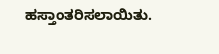ಹಸ್ತಾಂತರಿಸಲಾಯಿತು.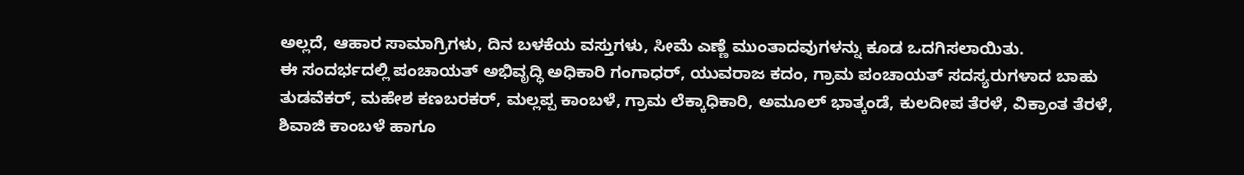ಅಲ್ಲದೆ, ಆಹಾರ ಸಾಮಾಗ್ರಿಗಳು, ದಿನ ಬಳಕೆಯ ವಸ್ತುಗಳು, ಸೀಮೆ ಎಣ್ಣೆ ಮುಂತಾದವುಗಳನ್ನು ಕೂಡ ಒದಗಿಸಲಾಯಿತು.
ಈ ಸಂದರ್ಭದಲ್ಲಿ ಪಂಚಾಯತ್ ಅಭಿವೃದ್ಧಿ ಅಧಿಕಾರಿ ಗಂಗಾಧರ್, ಯುವರಾಜ ಕದಂ, ಗ್ರಾಮ ಪಂಚಾಯತ್ ಸದಸ್ಯರುಗಳಾದ ಬಾಹು ತುಡವೆಕರ್, ಮಹೇಶ ಕಣಬರಕರ್, ಮಲ್ಲಪ್ಪ ಕಾಂಬಳೆ, ಗ್ರಾಮ ಲೆಕ್ಕಾಧಿಕಾರಿ, ಅಮೂಲ್ ಭಾತ್ಕಂಡೆ, ಕುಲದೀಪ ತೆರಳೆ, ವಿಕ್ರಾಂತ ತೆರಳೆ, ಶಿವಾಜಿ ಕಾಂಬಳೆ ಹಾಗೂ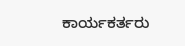ಕಾರ್ಯಕರ್ತರು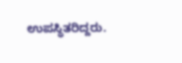ಉಪಸ್ಥಿತರಿದ್ದರು.